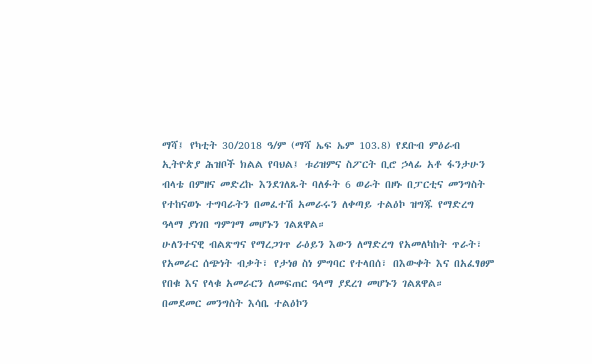ማሻ፤ የካቲት 30/2018 ዓ/ም (ማሻ ኤፍ ኤም 103.8) የደቡብ ምዕራብ ኢትዮጵያ ሕዝቦች ክልል የባህል፤ ቱሪዝምና ስፖርት ቢሮ ኃላፊ አቶ ፋንታሁን ብላቴ በምዘና መድረኩ እንደገለጹት ባለፉት 6 ወራት በዞኑ በፓርቲና መንግስት የተከናወኑ ተግባራትን በመፈተሽ አመራሩን ለቀጣይ ተልዕኮ ዝግጁ የማድረግ ዓላማ ያነገበ ግምገማ መሆኑን ገልጸዋል።
ሁለንተናዊ ብልጽግና የማረጋገጥ ራዕይን እውን ለማድረግ የአመለካከት ጥራት፣ የአመራር ሰጭነት ብቃት፣ የታነፀ ስነ ምግባር የተላበሰ፣ በእውቀት እና በአፈፃፀም የበቁ እና የላቁ አመራርን ለመፍጠር ዓላማ ያደረገ መሆኑን ገልጸዋል።
በመደመር መንግስት እሳቤ ተልዕኮን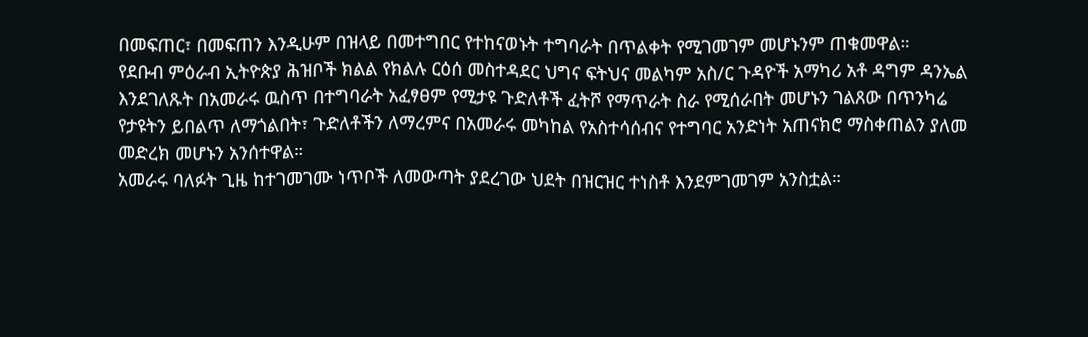በመፍጠር፣ በመፍጠን እንዲሁም በዝላይ በመተግበር የተከናወኑት ተግባራት በጥልቀት የሚገመገም መሆኑንም ጠቁመዋል።
የደቡብ ምዕራብ ኢትዮጵያ ሕዝቦች ክልል የክልሉ ርዕሰ መስተዳደር ህግና ፍትህና መልካም አስ/ር ጉዳዮች አማካሪ አቶ ዳግም ዳንኤል እንደገለጹት በአመራሩ ዉስጥ በተግባራት አፈፃፀም የሚታዩ ጉድለቶች ፈትሾ የማጥራት ስራ የሚሰራበት መሆኑን ገልጸው በጥንካሬ የታዩትን ይበልጥ ለማጎልበት፣ ጉድለቶችን ለማረምና በአመራሩ መካከል የአስተሳሰብና የተግባር አንድነት አጠናክሮ ማስቀጠልን ያለመ መድረክ መሆኑን አንሰተዋል።
አመራሩ ባለፉት ጊዜ ከተገመገሙ ነጥቦች ለመውጣት ያደረገው ህደት በዝርዝር ተነስቶ እንደምገመገም አንስቷል።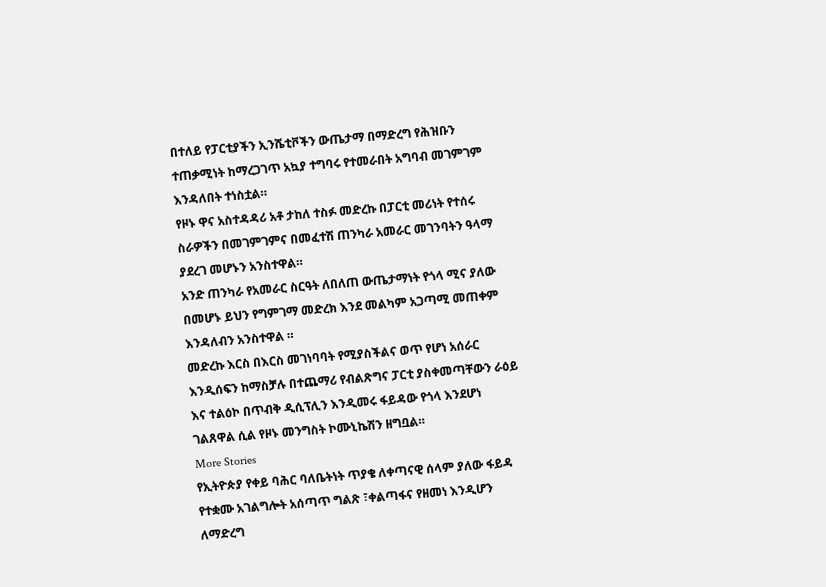በተለይ የፓርቲያችን ኢንሼቲቮችን ውጤታማ በማድረግ የሕዝቡን ተጠቃሚነት ከማረጋገጥ አኳያ ተግባሩ የተመራበት አግባብ መገምገም እንዳለበት ተነስቷል።
የዞኑ ዋና አስተዳዳሪ አቶ ታከለ ተስፉ መድረኩ በፓርቲ መሪነት የተሰሩ ስራዎችን በመገምገምና በመፈተሽ ጠንካራ አመራር መገንባትን ዓላማ ያደረገ መሆኑን አንስተዋል።
አንድ ጠንካራ የአመራር ስርዓት ለበለጠ ውጤታማነት የጎላ ሚና ያለው በመሆኑ ይህን የግምገማ መድረክ እንደ መልካም አጋጣሚ መጠቀም እንዳለብን አንስተዋል ።
መድረኩ እርስ በእርስ መገነባባት የሚያስችልና ወጥ የሆነ አሰራር እንዲሰፍን ከማስቻሉ በተጨማሪ የብልጽግና ፓርቲ ያስቀመጣቸውን ራዕይ እና ተልዕኮ በጥብቅ ዲሲፕሊን እንዲመሩ ፋይዳው የጎላ እንደሆነ ገልጸዋል ሲል የዞኑ መንግስት ኮሙኒኬሽን ዘግቧል።
More Stories
የኢትዮጵያ የቀይ ባሕር ባለቤትነት ጥያቄ ለቀጣናዊ ሰላም ያለው ፋይዳ
የተቋሙ አገልግሎት አሰጣጥ ግልጽ ፣ቀልጣፋና የዘመነ እንዲሆን ለማድረግ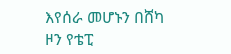እየሰራ መሆኑን በሸካ ዞን የቴፒ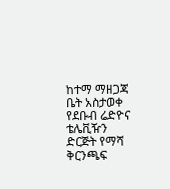ከተማ ማዘጋጃ ቤት አስታወቀ
የደቡብ ሬድዮና ቴሌቪዥን ድርጅት የማሻ ቅርንጫፍ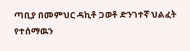ጣቢያ በመምህር ዳኪቶ ጋወቶ ድንገተኛ ህልፈት የተሰማዉን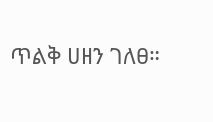ጥልቅ ሀዘን ገለፀ።